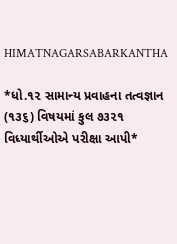HIMATNAGARSABARKANTHA

*ધો.૧૨ સામાન્ય પ્રવાહના તત્વજ્ઞાન (૧૩૬) વિષયમાં કુલ ૭૩૨૧ વિધ્યાર્થીઓએ પરીક્ષા આપી*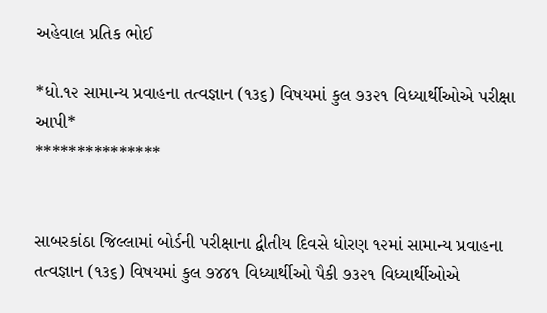અહેવાલ પ્રતિક ભોઈ

*ધો.૧૨ સામાન્ય પ્રવાહના તત્વજ્ઞાન (૧૩૬) વિષયમાં કુલ ૭૩૨૧ વિધ્યાર્થીઓએ પરીક્ષા આપી*
***************


સાબરકાંઠા જિલ્લામાં બોર્ડની પરીક્ષાના દ્વીતીય દિવસે ધોરણ ૧૨માં સામાન્ય પ્રવાહના તત્વજ્ઞાન (૧૩૬) વિષયમાં કુલ ૭૪૪૧ વિધ્યાર્થીઓ પૈકી ૭૩૨૧ વિધ્યાર્થીઓએ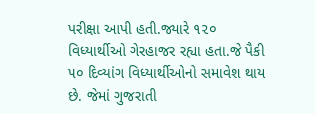પરીક્ષા આપી હતી.જ્યારે ૧૨૦ વિધ્યાર્થીઓ ગેરહાજર રહ્યા હતા.જે પૈકી ૫૦ દિવ્યાંગ વિધ્યાર્થીઓનો સમાવેશ થાય છે. જેમાં ગુજરાતી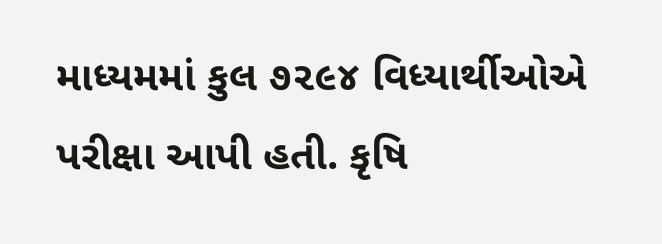માધ્યમમાં કુલ ૭૨૯૪ વિધ્યાર્થીઓએ પરીક્ષા આપી હતી. કૃષિ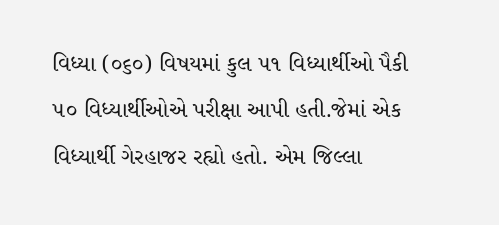વિધ્યા (૦૬૦) વિષયમાં કુલ ૫૧ વિધ્યાર્થીઓ પૈકી ૫૦ વિધ્યાર્થીઓએ પરીક્ષા આપી હતી.જેમાં એક વિધ્યાર્થી ગેરહાજર રહ્યો હતો. એમ જિલ્લા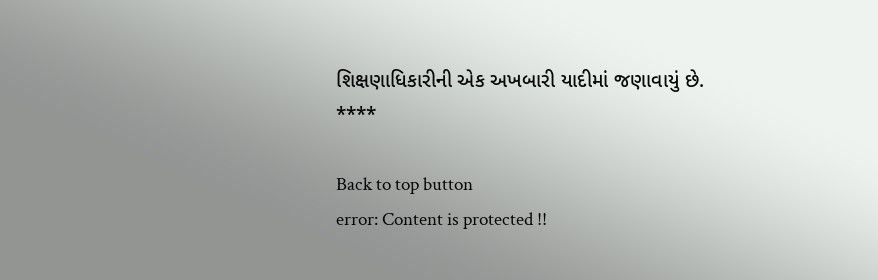શિક્ષણાધિકારીની એક અખબારી યાદીમાં જણાવાયું છે.
****

Back to top button
error: Content is protected !!